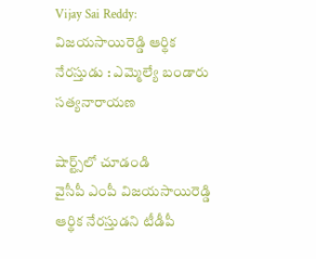Vijay Sai Reddy: విజయసాయిరెడ్డి ఆర్థిక నేరస్తుడు : ఎమ్మెల్యే బండారు సత్యనారాయణ

షార్ట్స్‌లో చూడండి
వైసీపీ ఎంపీ విజయసాయిరెడ్డి ఆర్థిక నేరస్తుడని టీడీపీ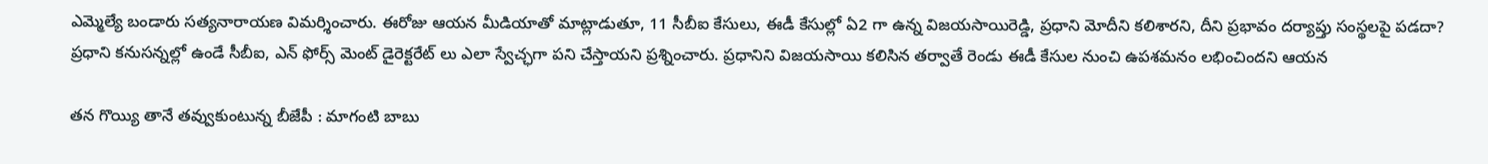ఎమ్మెల్యే బండారు సత్యనారాయణ విమర్శించారు. ఈరోజు ఆయన మీడియాతో మాట్లాడుతూ, 11 సీబీఐ కేసులు, ఈడీ కేసుల్లో ఏ2 గా ఉన్న విజయసాయిరెడ్డి, ప్రధాని మోదీని కలిశారని, దీని ప్రభావం దర్యాప్తు సంస్థలపై పడదా? ప్రధాని కనుసన్నల్లో ఉండే సీబీఐ, ఎన్ ఫోర్స్ మెంట్ డైరెక్టరేట్ లు ఎలా స్వేచ్ఛగా పని చేస్తాయని ప్రశ్నించారు. ప్రధానిని విజయసాయి కలిసిన తర్వాతే రెండు ఈడీ కేసుల నుంచి ఉపశమనం లభించిందని ఆయన

తన గొయ్యి తానే తవ్వుకుంటున్న బీజేపీ : మాగంటి బాబు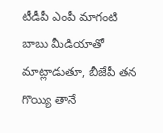టీడీపీ ఎంపీ మాగంటి బాబు మీడియాతో మాట్లాడుతూ, బీజేపీ తన గొయ్యి తానే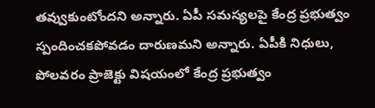తవ్వుకుంటోందని అన్నారు. ఏపీ సమస్యలపై కేంద్ర ప్రభుత్వం స్పందించకపోవడం దారుణమని అన్నారు. ఏపీకి నిధులు, పోలవరం ప్రాజెక్టు విషయంలో కేంద్ర ప్రభుత్వం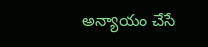అన్యాయం చేసే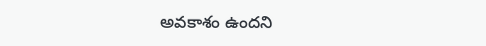అవకాశం ఉందని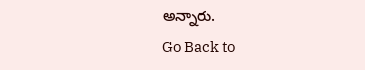అన్నారు.
Go Back to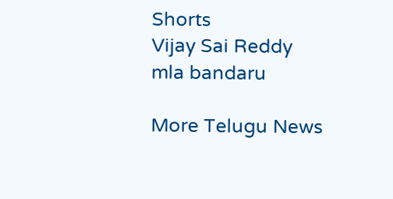Shorts
Vijay Sai Reddy
mla bandaru

More Telugu News